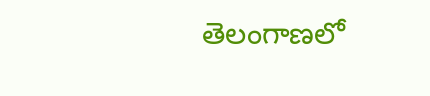తెలంగాణలో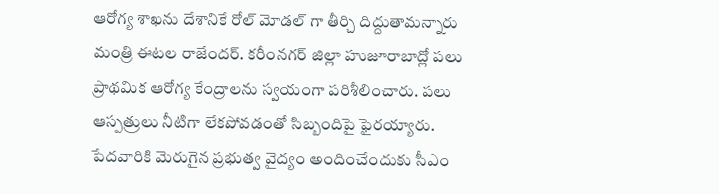ఆరోగ్య శాఖను దేశానికే రోల్ మోడల్ గా తీర్చి దిద్దుతామన్నారు మంత్రి ఈటల రాజేందర్. కరీంనగర్ జిల్లా హుజూరాబాద్లో పలు ప్రాథమిక ఆరోగ్య కేంద్రాలను స్వయంగా పరిశీలించారు. పలు ఆస్పత్రులు నీటిగా లేకపోవడంతో సిబ్బందిపై ఫైరయ్యారు. పేదవారికి మెరుగైన ప్రభుత్వ వైద్యం అందించేందుకు సీఎం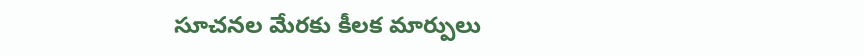సూచనల మేరకు కీలక మార్పులు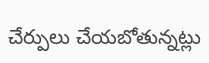చేర్పులు చేయబోతున్నట్లు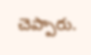చెప్పారు.